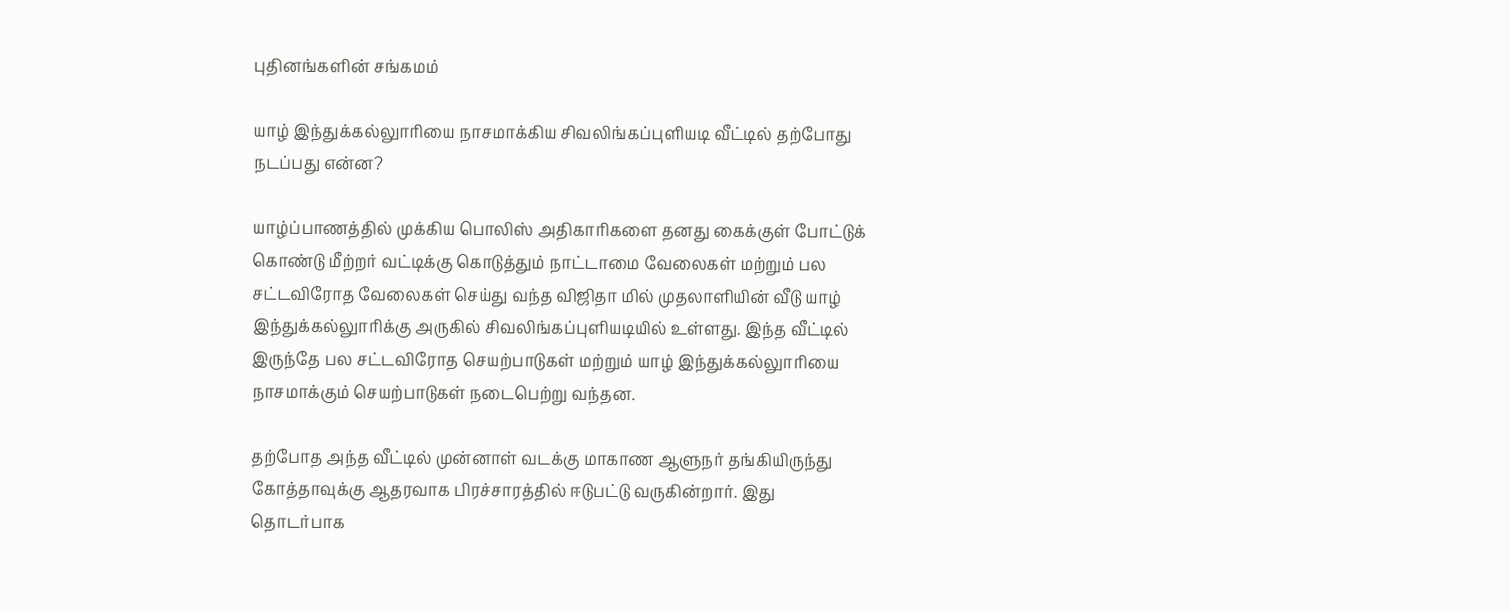புதினங்களின் சங்கமம்

யாழ் இந்துக்கல்லுாரியை நாசமாக்கிய சிவலிங்கப்புளியடி வீட்டில் தற்போது நடப்பது என்ன?

யாழ்ப்பாணத்தில் முக்கிய பொலிஸ் அதிகாரிகளை தனது கைக்குள் போட்டுக் கொண்டு மீற்றர் வட்டிக்கு கொடுத்தும் நாட்டாமை வேலைகள் மற்றும் பல சட்டவிரோத வேலைகள் செய்து வந்த விஜிதா மில் முதலாளியின் வீடு யாழ் இந்துக்கல்லுாரிக்கு அருகில் சிவலிங்கப்புளியடியில் உள்ளது. இந்த வீட்டில் இருந்தே பல சட்டவிரோத செயற்பாடுகள் மற்றும் யாழ் இந்துக்கல்லுாரியை நாசமாக்கும் செயற்பாடுகள் நடைபெற்று வந்தன.

தற்போத அந்த வீட்டில் முன்னாள் வடக்கு மாகாண ஆளுநர் தங்கியிருந்து கோத்தாவுக்கு ஆதரவாக பிரச்சாரத்தில் ஈடுபட்டு வருகின்றார். இது தொடர்பாக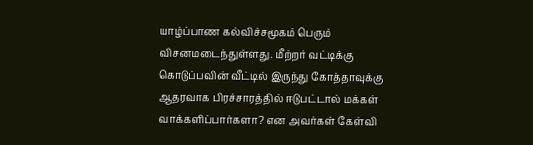யாழ்ப்பாண கல்விச்சமூகம் பெரும் விசனமடைந்துள்ளது. மீற்றர் வட்டிக்கு கொடுப்பவின் வீட்டில் இருந்து கோத்தாவுக்கு ஆதரவாக பிரச்சாரத்தில் ஈடுபட்டால் மக்கள் வாக்களிப்பார்களா? என அவர்கள் கேள்வி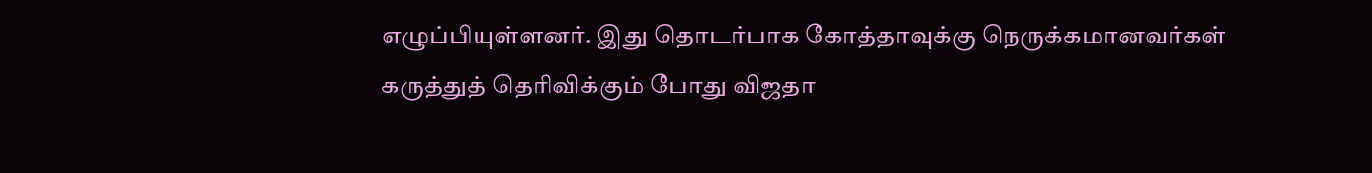எழுப்பியுள்ளனர். இது தொடர்பாக கோத்தாவுக்கு நெருக்கமானவர்கள் கருத்துத் தெரிவிக்கும் போது விஜதா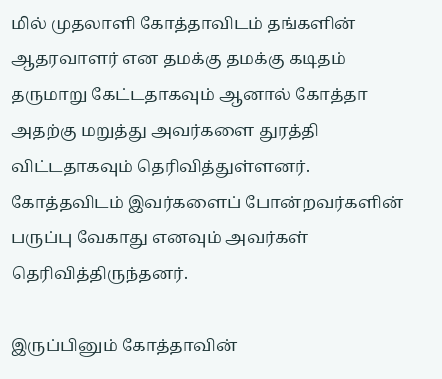மில் முதலாளி கோத்தாவிடம் தங்களின் ஆதரவாளர் என தமக்கு தமக்கு கடிதம் தருமாறு கேட்டதாகவும் ஆனால் கோத்தா அதற்கு மறுத்து அவர்களை துரத்தி விட்டதாகவும் தெரிவித்துள்ளனர். கோத்தவிடம் இவர்களைப் போன்றவர்களின் பருப்பு வேகாது எனவும் அவர்கள் தெரிவித்திருந்தனர்.

இருப்பினும் கோத்தாவின்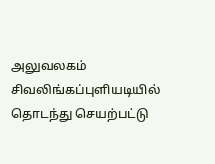அலுவலகம் சிவலிங்கப்புளியடியில் தொடந்து செயற்பட்டு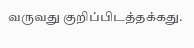வருவது குறிப்பிடத்தக்கது.